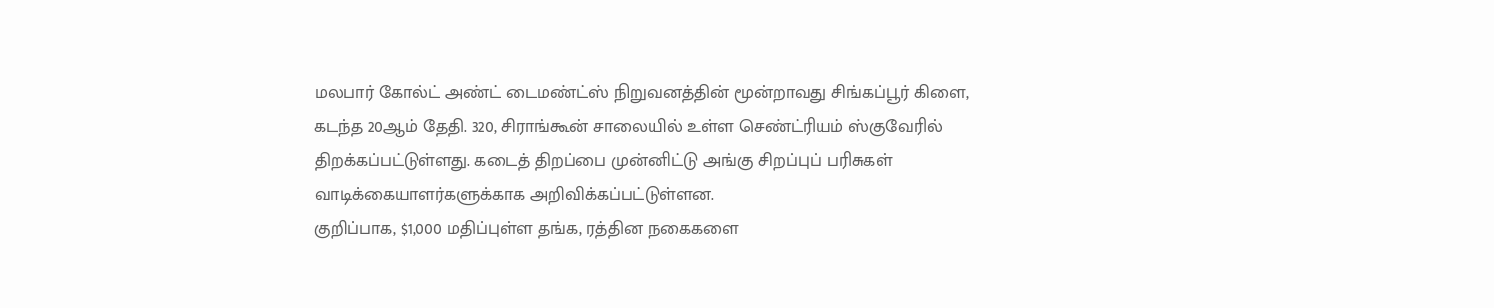மலபார் கோல்ட் அண்ட் டைமண்ட்ஸ் நிறுவனத்தின் மூன்றாவது சிங்கப்பூர் கிளை, கடந்த 20ஆம் தேதி. 320, சிராங்கூன் சாலையில் உள்ள செண்ட்ரியம் ஸ்குவேரில் திறக்கப்பட்டுள்ளது. கடைத் திறப்பை முன்னிட்டு அங்கு சிறப்புப் பரிசுகள் வாடிக்கையாளர்களுக்காக அறிவிக்கப்பட்டுள்ளன.
குறிப்பாக, $1,000 மதிப்புள்ள தங்க, ரத்தின நகைகளை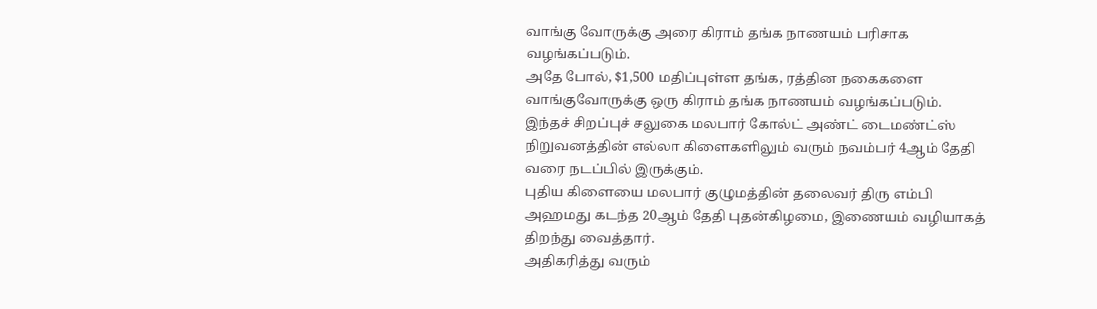வாங்கு வோருக்கு அரை கிராம் தங்க நாணயம் பரிசாக வழங்கப்படும்.
அதே போல், $1,500 மதிப்புள்ள தங்க, ரத்தின நகைகளை வாங்குவோருக்கு ஒரு கிராம் தங்க நாணயம் வழங்கப்படும்.
இந்தச் சிறப்புச் சலுகை மலபார் கோல்ட் அண்ட் டைமண்ட்ஸ் நிறுவனத்தின் எல்லா கிளைகளிலும் வரும் நவம்பர் 4ஆம் தேதி வரை நடப்பில் இருக்கும்.
புதிய கிளையை மலபார் குழுமத்தின் தலைவர் திரு எம்பி அஹமது கடந்த 20ஆம் தேதி புதன்கிழமை, இணையம் வழியாகத் திறந்து வைத்தார்.
அதிகரித்து வரும்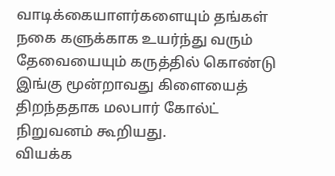வாடிக்கையாளர்களையும் தங்கள் நகை களுக்காக உயர்ந்து வரும் தேவையையும் கருத்தில் கொண்டு இங்கு மூன்றாவது கிளையைத் திறந்ததாக மலபார் கோல்ட் நிறுவனம் கூறியது.
வியக்க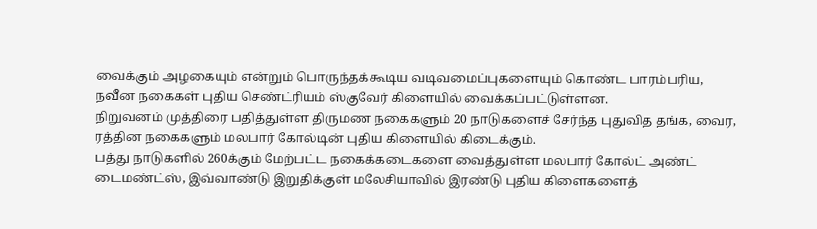வைக்கும் அழகையும் என்றும் பொருந்தக்கூடிய வடிவமைப்புகளையும் கொண்ட பாரம்பரிய, நவீன நகைகள் புதிய செண்ட்ரியம் ஸ்குவேர் கிளையில் வைக்கப்பட்டுள்ளன.
நிறுவனம் முத்திரை பதித்துள்ள திருமண நகைகளும் 20 நாடுகளைச் சேர்ந்த புதுவித தங்க, வைர, ரத்தின நகைகளும் மலபார் கோல்டின் புதிய கிளையில் கிடைக்கும்.
பத்து நாடுகளில் 260க்கும் மேற்பட்ட நகைக்கடைகளை வைத்துள்ள மலபார் கோல்ட் அண்ட் டைமண்ட்ஸ், இவ்வாண்டு இறுதிக்குள் மலேசியாவில் இரண்டு புதிய கிளைகளைத்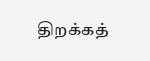திறக்கத்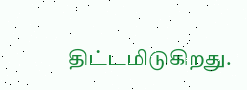திட்டமிடுகிறது.